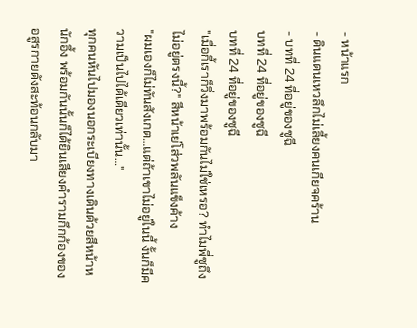- หน้าแรก
- ดินแดนเหวลึกไม่เลี้ยงคนเกียจคร้าน
- บทที่ 24 ที่อยู่ของซูฉี
บทที่ 24 ที่อยู่ของซูฉี
บทที่ 24 ที่อยู่ของซูฉี
"เมื่อกี้เราก็วิ่งมาพร้อมกันไม่ใช่เหรอ? ทำไมพี่ซูถึงไม่อยู่ตรงนี้?" สีหน้าเย่โส่วพลันแข็งค้าง
"ผมเองก็ไม่ทันสังเกต…แต่ถ้าเขาไม่อยู่ในนี้ งั้นก็มีความเป็นไปได้เดียวเท่านั้น…"
ทุกคนหันไปมองนอกระเบียงทางเดินด้วยสีหน้าหนักอึ้ง พร้อมกันนั้นก็ได้ยินเสียงคำรามกึกก้องของอสูรกายดังสะท้อนกลับมา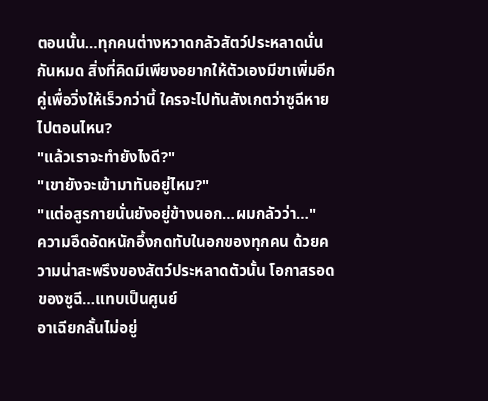ตอนนั้น…ทุกคนต่างหวาดกลัวสัตว์ประหลาดนั่นกันหมด สิ่งที่คิดมีเพียงอยากให้ตัวเองมีขาเพิ่มอีกคู่เพื่อวิ่งให้เร็วกว่านี้ ใครจะไปทันสังเกตว่าซูฉีหายไปตอนไหน?
"แล้วเราจะทำยังไงดี?"
"เขายังจะเข้ามาทันอยู่ไหม?"
"แต่อสูรกายนั่นยังอยู่ข้างนอก…ผมกลัวว่า…"
ความอึดอัดหนักอึ้งกดทับในอกของทุกคน ด้วยความน่าสะพรึงของสัตว์ประหลาดตัวนั้น โอกาสรอดของซูฉี…แทบเป็นศูนย์
อาเฉียกลั้นไม่อยู่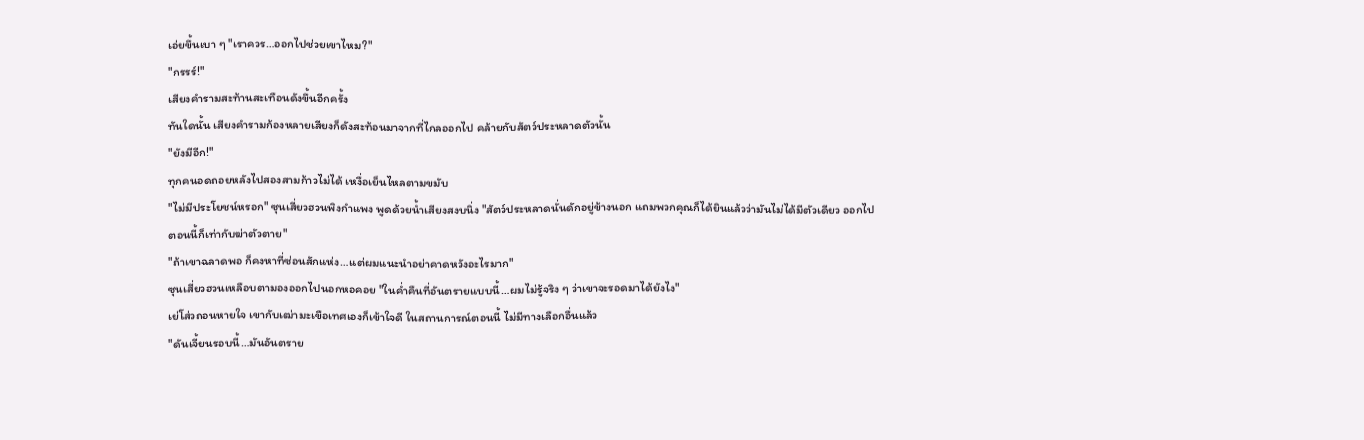เอ่ยขึ้นเบา ๆ "เราควร…ออกไปช่วยเขาไหม?"
"กรรร์!"
เสียงคำรามสะท้านสะเทือนดังขึ้นอีกครั้ง
ทันใดนั้น เสียงคำรามก้องหลายเสียงก็ดังสะท้อนมาจากที่ไกลออกไป คล้ายกับสัตว์ประหลาดตัวนั้น
"ยังมีอีก!"
ทุกคนอดถอยหลังไปสองสามก้าวไม่ได้ เหงื่อเย็นไหลตามขมับ
"ไม่มีประโยชน์หรอก" ซุนเสี่ยวฮวนพิงกำแพง พูดด้วยน้ำเสียงสงบนิ่ง "สัตว์ประหลาดนั่นดักอยู่ข้างนอก แถมพวกคุณก็ได้ยินแล้วว่ามันไม่ได้มีตัวเดียว ออกไปตอนนี้ก็เท่ากับฆ่าตัวตาย"
"ถ้าเขาฉลาดพอ ก็คงหาที่ซ่อนสักแห่ง…แต่ผมแนะนำอย่าคาดหวังอะไรมาก"
ซุนเสี่ยวฮวนเหลือบตามองออกไปนอกหอคอย "ในค่ำคืนที่อันตรายแบบนี้…ผมไม่รู้จริง ๆ ว่าเขาจะรอดมาได้ยังไง"
เย่โส่วถอนหายใจ เขากับเฒ่ามะเขือเทศเองก็เข้าใจดี ในสถานการณ์ตอนนี้ ไม่มีทางเลือกอื่นแล้ว
"ดันเจี้ยนรอบนี้…มันอันตราย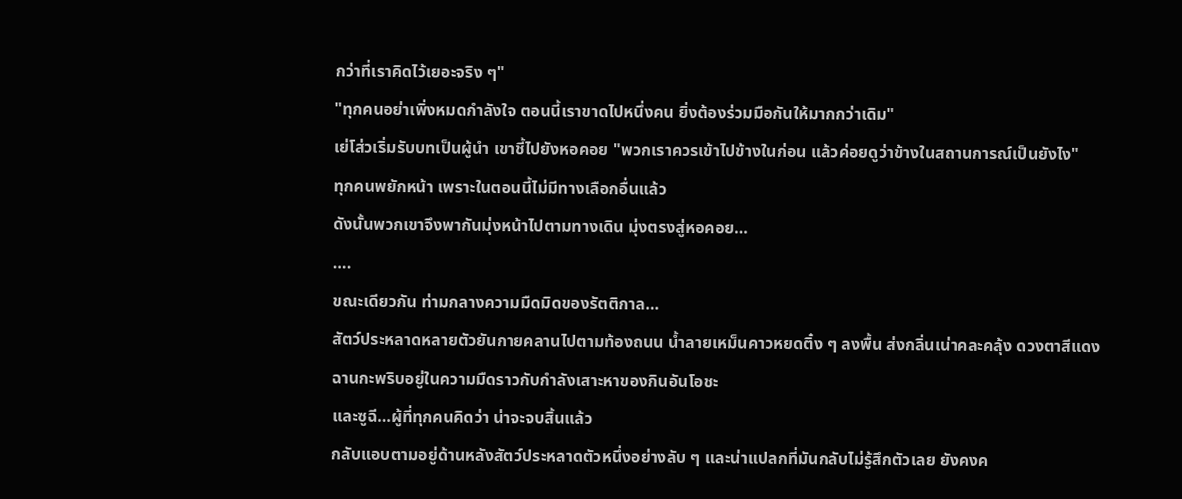กว่าที่เราคิดไว้เยอะจริง ๆ"
"ทุกคนอย่าเพิ่งหมดกำลังใจ ตอนนี้เราขาดไปหนึ่งคน ยิ่งต้องร่วมมือกันให้มากกว่าเดิม"
เย่โส่วเริ่มรับบทเป็นผู้นำ เขาชี้ไปยังหอคอย "พวกเราควรเข้าไปข้างในก่อน แล้วค่อยดูว่าข้างในสถานการณ์เป็นยังไง"
ทุกคนพยักหน้า เพราะในตอนนี้ไม่มีทางเลือกอื่นแล้ว
ดังนั้นพวกเขาจึงพากันมุ่งหน้าไปตามทางเดิน มุ่งตรงสู่หอคอย…
….
ขณะเดียวกัน ท่ามกลางความมืดมิดของรัตติกาล…
สัตว์ประหลาดหลายตัวยันกายคลานไปตามท้องถนน น้ำลายเหม็นคาวหยดติ๋ง ๆ ลงพื้น ส่งกลิ่นเน่าคละคลุ้ง ดวงตาสีแดงฉานกะพริบอยู่ในความมืดราวกับกำลังเสาะหาของกินอันโอชะ
และซูฉี…ผู้ที่ทุกคนคิดว่า น่าจะจบสิ้นแล้ว
กลับแอบตามอยู่ด้านหลังสัตว์ประหลาดตัวหนึ่งอย่างลับ ๆ และน่าแปลกที่มันกลับไม่รู้สึกตัวเลย ยังคงค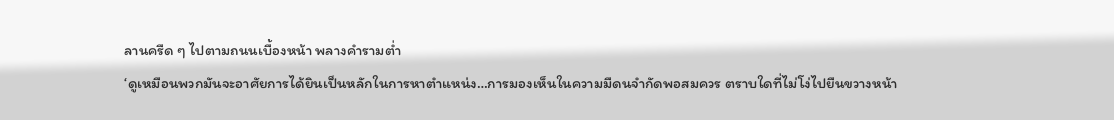ลานครืด ๆ ไปตามถนนเบื้องหน้า พลางคำรามต่ำ
‘ดูเหมือนพวกมันจะอาศัยการได้ยินเป็นหลักในการหาตำแหน่ง…การมองเห็นในความมืดนจำกัดพอสมควร ตราบใดที่ไม่โง่ไปยืนขวางหน้า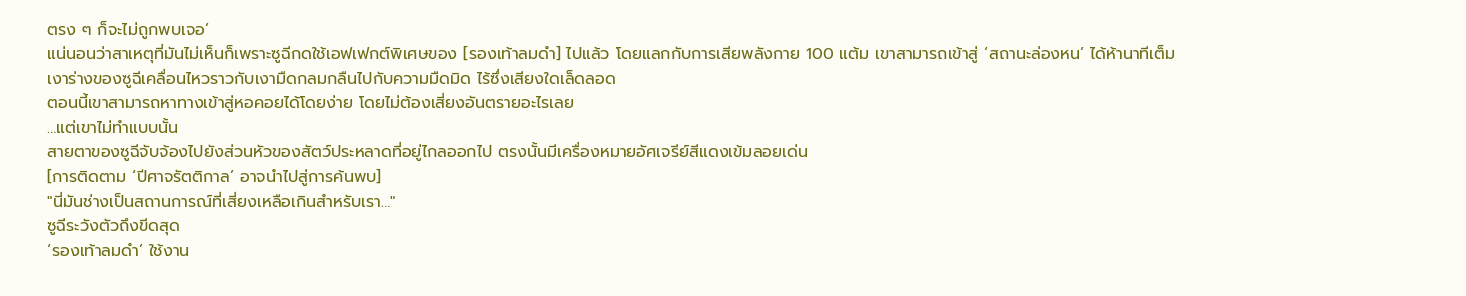ตรง ๆ ก็จะไม่ถูกพบเจอ’
แน่นอนว่าสาเหตุที่มันไม่เห็นก็เพราะซูฉีกดใช้เอฟเฟกต์พิเศษของ [รองเท้าลมดำ] ไปแล้ว โดยแลกกับการเสียพลังกาย 100 แต้ม เขาสามารถเข้าสู่ ‘สถานะล่องหน’ ได้ห้านาทีเต็ม
เงาร่างของซูฉีเคลื่อนไหวราวกับเงามืดกลมกลืนไปกับความมืดมิด ไร้ซึ่งเสียงใดเล็ดลอด
ตอนนี้เขาสามารถหาทางเข้าสู่หอคอยได้โดยง่าย โดยไม่ต้องเสี่ยงอันตรายอะไรเลย
…แต่เขาไม่ทำแบบนั้น
สายตาของซูฉีจับจ้องไปยังส่วนหัวของสัตว์ประหลาดที่อยู่ไกลออกไป ตรงนั้นมีเครื่องหมายอัศเจรีย์สีแดงเข้มลอยเด่น
[การติดตาม ‘ปีศาจรัตติกาล’ อาจนำไปสู่การค้นพบ]
"นี่มันช่างเป็นสถานการณ์ที่เสี่ยงเหลือเกินสำหรับเรา…"
ซูฉีระวังตัวถึงขีดสุด
‘รองเท้าลมดำ’ ใช้งาน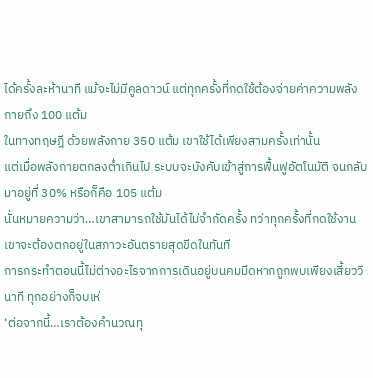ได้ครั้งละห้านาที แม้จะไม่มีคูลดาวน์ แต่ทุกครั้งที่กดใช้ต้องจ่ายค่าความพลังกายถึง 100 แต้ม
ในทางทฤษฎี ด้วยพลังกาย 350 แต้ม เขาใช้ได้เพียงสามครั้งเท่านั้น
แต่เมื่อพลังกายตกลงต่ำเกินไป ระบบจะบังคับเข้าสู่การฟื้นฟูอัตโนมัติ จนกลับมาอยู่ที่ 30% หรือก็คือ 105 แต้ม
นั่นหมายความว่า…เขาสามารถใช้มันได้ไม่จำกัดครั้ง ทว่าทุกครั้งที่กดใช้งาน เขาจะต้องตกอยู่ในสภาวะอันตรายสุดขีดในทันที
การกระทำตอนนี้ไม่ต่างอะไรจากการเดินอยู่บนคมมีดหากถูกพบเพียงเสี้ยววินาที ทุกอย่างก็จบเห่
‘ต่อจากนี้…เราต้องคำนวณทุ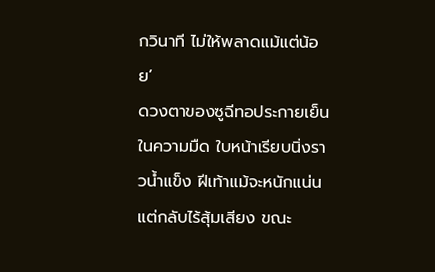กวินาที ไม่ให้พลาดแม้แต่น้อย’
ดวงตาของซูฉีทอประกายเย็นในความมืด ใบหน้าเรียบนิ่งราวน้ำแข็ง ฝีเท้าแม้จะหนักแน่น แต่กลับไร้สุ้มเสียง ขณะ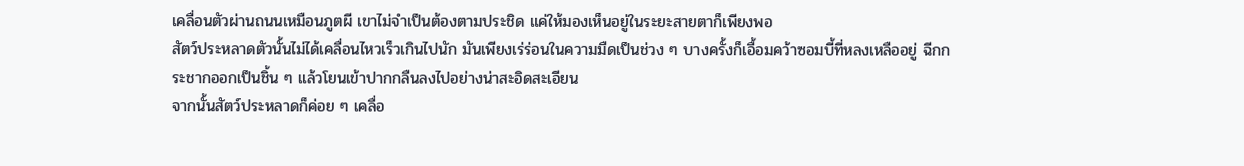เคลื่อนตัวผ่านถนนเหมือนภูตผี เขาไม่จำเป็นต้องตามประชิด แค่ให้มองเห็นอยู่ในระยะสายตาก็เพียงพอ
สัตว์ประหลาดตัวนั้นไม่ได้เคลื่อนไหวเร็วเกินไปนัก มันเพียงเร่ร่อนในความมืดเป็นช่วง ๆ บางครั้งก็เอื้อมคว้าซอมบี้ที่หลงเหลืออยู่ ฉีกกระชากออกเป็นชิ้น ๆ แล้วโยนเข้าปากกลืนลงไปอย่างน่าสะอิดสะเอียน
จากนั้นสัตว์ประหลาดก็ค่อย ๆ เคลื่อ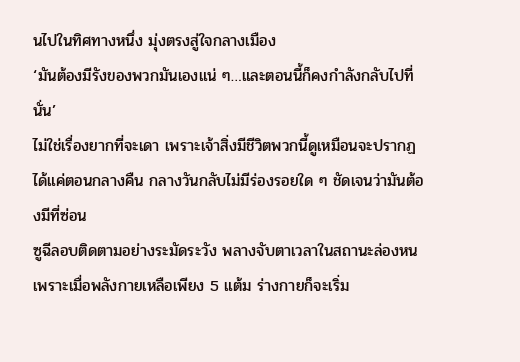นไปในทิศทางหนึ่ง มุ่งตรงสู่ใจกลางเมือง
‘มันต้องมีรังของพวกมันเองแน่ ๆ…และตอนนี้ก็คงกำลังกลับไปที่นั่น’
ไม่ใช่เรื่องยากที่จะเดา เพราะเจ้าสิ่งมีชีวิตพวกนี้ดูเหมือนจะปรากฏได้แค่ตอนกลางคืน กลางวันกลับไม่มีร่องรอยใด ๆ ชัดเจนว่ามันต้องมีที่ซ่อน
ซูฉีลอบติดตามอย่างระมัดระวัง พลางจับตาเวลาในสถานะล่องหน เพราะเมื่อพลังกายเหลือเพียง 5 แต้ม ร่างกายก็จะเริ่ม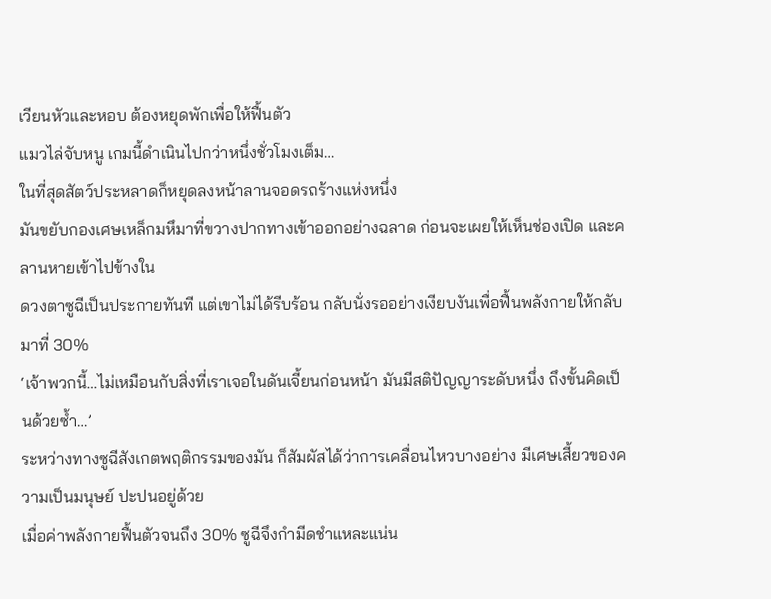เวียนหัวและหอบ ต้องหยุดพักเพื่อให้ฟื้นตัว
แมวไล่จับหนู เกมนี้ดำเนินไปกว่าหนึ่งชั่วโมงเต็ม…
ในที่สุดสัตว์ประหลาดก็หยุดลงหน้าลานจอดรถร้างแห่งหนึ่ง
มันขยับกองเศษเหล็กมหึมาที่ขวางปากทางเข้าออกอย่างฉลาด ก่อนจะเผยให้เห็นช่องเปิด และคลานหายเข้าไปข้างใน
ดวงตาซูฉีเป็นประกายทันที แต่เขาไม่ได้รีบร้อน กลับนั่งรออย่างเงียบงันเพื่อฟื้นพลังกายให้กลับมาที่ 30%
‘เจ้าพวกนี้…ไม่เหมือนกับสิ่งที่เราเจอในดันเจี้ยนก่อนหน้า มันมีสติปัญญาระดับหนึ่ง ถึงขั้นคิดเป็นด้วยซ้ำ…’
ระหว่างทางซูฉีสังเกตพฤติกรรมของมัน ก็สัมผัสได้ว่าการเคลื่อนไหวบางอย่าง มีเศษเสี้ยวของความเป็นมนุษย์ ปะปนอยู่ด้วย
เมื่อค่าพลังกายฟื้นตัวจนถึง 30% ซูฉีจึงกำมีดชำแหละแน่น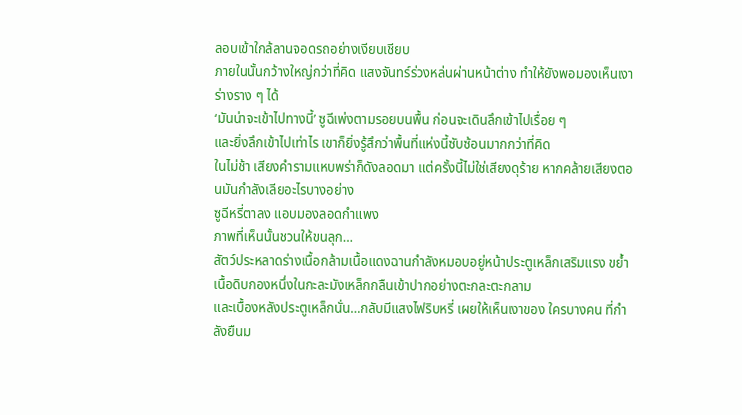ลอบเข้าใกล้ลานจอดรถอย่างเงียบเชียบ
ภายในนั้นกว้างใหญ่กว่าที่คิด แสงจันทร์ร่วงหล่นผ่านหน้าต่าง ทำให้ยังพอมองเห็นเงาร่างราง ๆ ได้
‘มันน่าจะเข้าไปทางนี้’ ซูฉีเพ่งตามรอยบนพื้น ก่อนจะเดินลึกเข้าไปเรื่อย ๆ
และยิ่งลึกเข้าไปเท่าไร เขาก็ยิ่งรู้สึกว่าพื้นที่แห่งนี้ซับซ้อนมากกว่าที่คิด
ในไม่ช้า เสียงคำรามแหบพร่าก็ดังลอดมา แต่ครั้งนี้ไม่ใช่เสียงดุร้าย หากคล้ายเสียงตอนมันกำลังเลียอะไรบางอย่าง
ซูฉีหรี่ตาลง แอบมองลอดกำแพง
ภาพที่เห็นนั้นชวนให้ขนลุก…
สัตว์ประหลาดร่างเนื้อกล้ามเนื้อแดงฉานกำลังหมอบอยู่หน้าประตูเหล็กเสริมแรง ขย้ำเนื้อดิบกองหนึ่งในกะละมังเหล็กกลืนเข้าปากอย่างตะกละตะกลาม
และเบื้องหลังประตูเหล็กนั่น…กลับมีแสงไฟริบหรี่ เผยให้เห็นเงาของ ใครบางคน ที่กำลังยืนม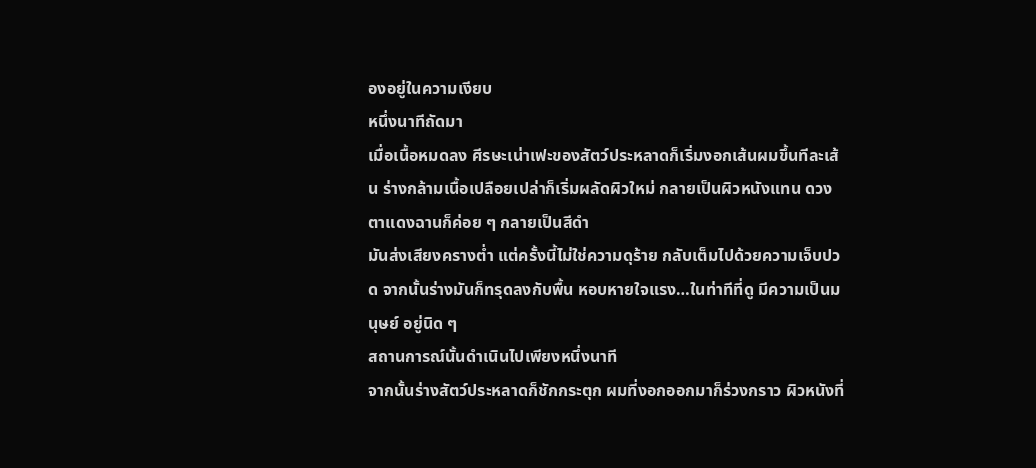องอยู่ในความเงียบ
หนึ่งนาทีถัดมา
เมื่อเนื้อหมดลง ศีรษะเน่าเฟะของสัตว์ประหลาดก็เริ่มงอกเส้นผมขึ้นทีละเส้น ร่างกล้ามเนื้อเปลือยเปล่าก็เริ่มผลัดผิวใหม่ กลายเป็นผิวหนังแทน ดวงตาแดงฉานก็ค่อย ๆ กลายเป็นสีดำ
มันส่งเสียงครางต่ำ แต่ครั้งนี้ไม่ใช่ความดุร้าย กลับเต็มไปด้วยความเจ็บปวด จากนั้นร่างมันก็ทรุดลงกับพื้น หอบหายใจแรง…ในท่าทีที่ดู มีความเป็นมนุษย์ อยู่นิด ๆ
สถานการณ์นั้นดำเนินไปเพียงหนึ่งนาที
จากนั้นร่างสัตว์ประหลาดก็ชักกระตุก ผมที่งอกออกมาก็ร่วงกราว ผิวหนังที่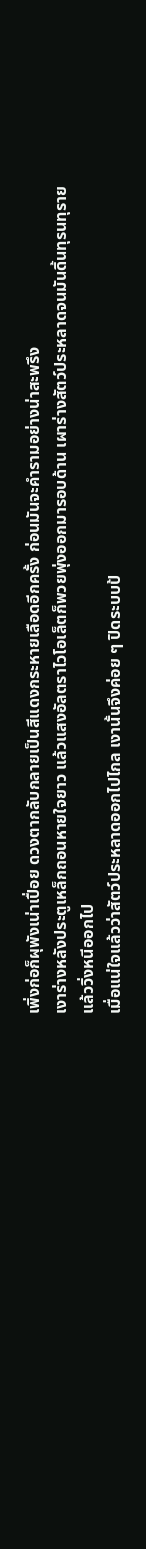เพิ่งก่อก็ผุพังเน่าเปื่อย ดวงตากลับกลายเป็นสีแดงกระหายเลือดอีกครั้ง ก่อนมันจะคำรามอย่างน่าสะพรึง
เงาร่างหลังประตูเหล็กถอนหายใจยาว แล้วแสงอัลตราไวโอเล็ตก็พวยพุ่งออกมารอบด้าน เผาร่างสัตว์ประหลาดจนมันดิ้นทุรนทุรายแล้ววิ่งหนีออกไป
เมื่อแน่ใจแล้วว่าสัตว์ประหลาดออกไปไกล เงานั้นจึงค่อย ๆ ปิดระบบป้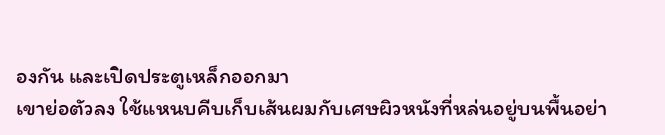องกัน และเปิดประตูเหล็กออกมา
เขาย่อตัวลง ใช้แหนบคีบเก็บเส้นผมกับเศษผิวหนังที่หล่นอยู่บนพื้นอย่า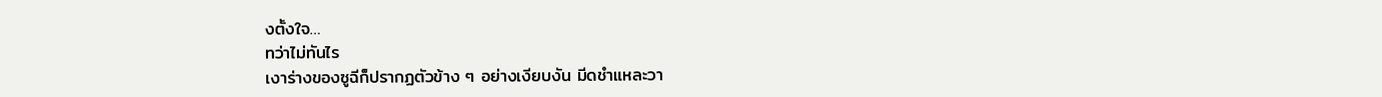งตั้งใจ…
ทว่าไม่ทันไร
เงาร่างของซูฉีก็ปรากฏตัวข้าง ๆ อย่างเงียบงัน มีดชำแหละวา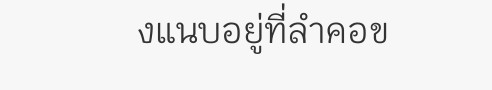งแนบอยู่ที่ลำคอข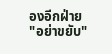องอีกฝ่าย
"อย่าขยับ"